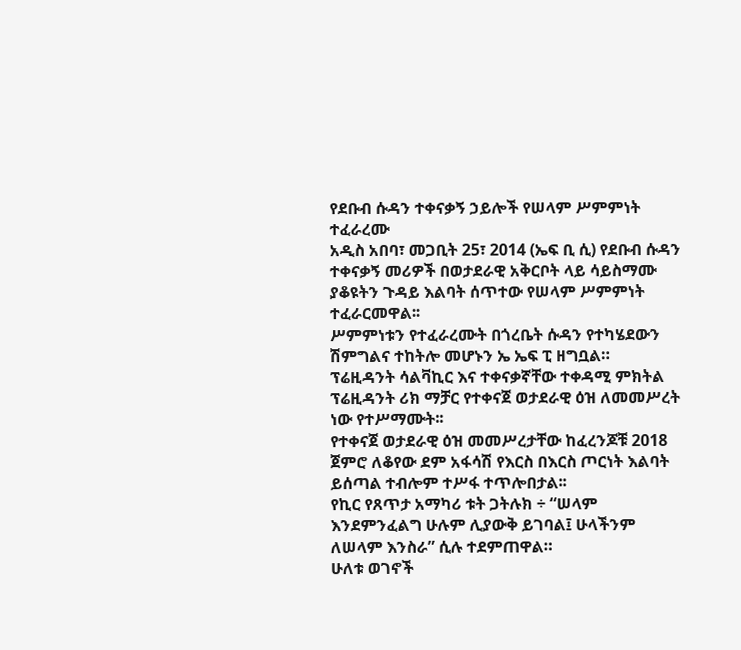የደቡብ ሱዳን ተቀናቃኝ ኃይሎች የሠላም ሥምምነት ተፈራረሙ
አዲስ አበባ፣ መጋቢት 25፣ 2014 (ኤፍ ቢ ሲ) የደቡብ ሱዳን ተቀናቃኝ መሪዎች በወታደራዊ አቅርቦት ላይ ሳይስማሙ ያቆዩትን ጉዳይ እልባት ሰጥተው የሠላም ሥምምነት ተፈራርመዋል፡፡
ሥምምነቱን የተፈራረሙት በጎረቤት ሱዳን የተካሄደውን ሽምግልና ተከትሎ መሆኑን ኤ ኤፍ ፒ ዘግቧል።
ፕሬዚዳንት ሳልቫኪር እና ተቀናቃኛቸው ተቀዳሚ ምክትል ፕሬዚዳንት ሪክ ማቻር የተቀናጀ ወታደራዊ ዕዝ ለመመሥረት ነው የተሥማሙት፡፡
የተቀናጀ ወታደራዊ ዕዝ መመሥረታቸው ከፈረንጆቹ 2018 ጀምሮ ለቆየው ደም አፋሳሽ የእርስ በእርስ ጦርነት እልባት ይሰጣል ተብሎም ተሥፋ ተጥሎበታል፡፡
የኪር የጸጥታ አማካሪ ቱት ጋትሉክ ÷ “ሠላም እንደምንፈልግ ሁሉም ሊያውቅ ይገባል፤ ሁላችንም ለሠላም እንስራ” ሲሉ ተደምጠዋል።
ሁለቱ ወገኖች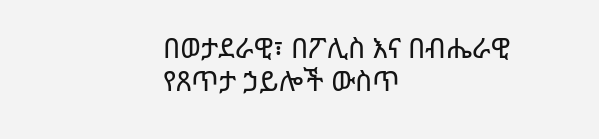በወታደራዊ፣ በፖሊስ እና በብሔራዊ የጸጥታ ኃይሎች ውስጥ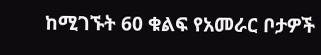ከሚገኙት 60 ቁልፍ የአመራር ቦታዎች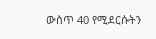ውስጥ 40 የሚደርሱትን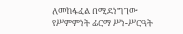ለመከፋፈል በሚደነግገው የሥምምነት ፊርማ ሥነ-ሥርዓት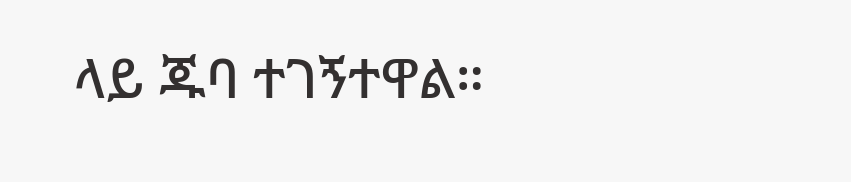ላይ ጁባ ተገኝተዋል።